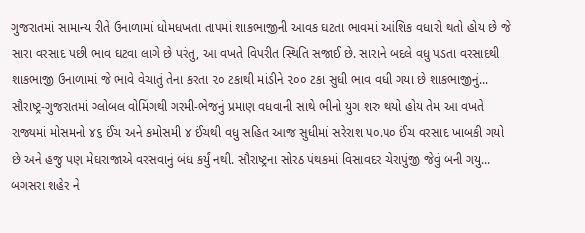ગુજરાતમાં સામાન્ય રીતે ઉનાળામાં ધોમધખતા તાપમાં શાકભાજીની આવક ઘટતા ભાવમાં આંશિક વધારો થતો હોય છે જે સારા વરસાદ પછી ભાવ ઘટવા લાગે છે પરંતુ, આ વખતે વિપરીત સ્થિતિ સજાઈ છે. સારાને બદલે વધુ પડતા વરસાદથી શાકભાજી ઉનાળામાં જે ભાવે વેચાતું તેના કરતા ૨૦ ટકાથી માંડીને ૨૦૦ ટકા સુધી ભાવ વધી ગયા છે શાકભાજીનું...
સૌરાષ્ટ્ર-ગુજરાતમાં ગ્લોબલ વોમિંગથી ગરમી-ભેજનું પ્રમાણ વધવાની સાથે ભીનો યુગ શરુ થયો હોય તેમ આ વખતે રાજ્યમાં મોસમનો ૪૬ ઈંચ અને કમોસમી ૪ ઈંચથી વધુ સહિત આજ સુધીમાં સરેરાશ ૫૦.૫૦ ઈંચ વરસાદ ખાબકી ગયો છે અને હજુ પણ મેઘરાજાએ વરસવાનું બંધ કર્યું નથી. સૌરાષ્ટ્રના સોરઠ પંથકમાં વિસાવદર ચેરાપુંજી જેવું બની ગયુ...
બગસરા શહેર ને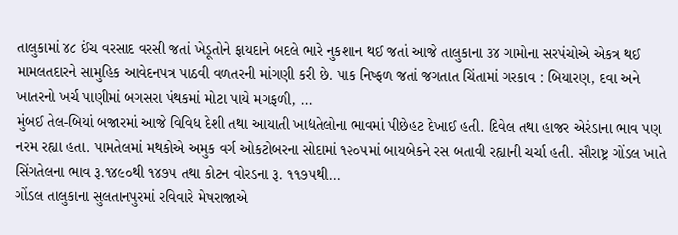તાલુકામાં ૪૮ ઈંચ વરસાદ વરસી જતાં ખેડૂતોને ફાયદાને બદલે ભારે નુકશાન થઈ જતાં આજે તાલુકાના ૩૪ ગામોના સરપંચોએ એકત્ર થઈ મામલતદારને સામુહિક આવેદનપત્ર પાઠવી વળતરની માંગણી કરી છે. પાક નિષ્ફળ જતાં જગતાત ચિંતામાં ગરકાવ : બિયારણ, દવા અને ખાતરનો ખર્ચ પાણીમાં બગસરા પંથકમાં મોટા પાયે મગફળી, ...
મુંબઈ તેલ-બિયાં બજારમાં આજે વિવિધ દેશી તથા આયાતી ખાદ્યતેલોના ભાવમાં પીછેહટ દેખાઈ હતી. દિવેલ તથા હાજર એરંડાના ભાવ પણ નરમ રહ્યા હતા. પામતેલમાં મથકોએ અમુક વર્ગ ઓકટોબરના સોદામાં ૧૨૦૫માં બાયબેકને રસ બતાવી રહ્યાની ચર્ચા હતી. સૌરાષ્ટ્ર ગોંડલ ખાતે સિંગતેલના ભાવ રૂ.૧૪૯૦થી ૧૪૭૫ તથા કોટન વોરડના રૂ. ૧૧૭૫થી...
ગોંડલ તાલુકાના સુલતાનપુરમાં રવિવારે મેષરાજાએ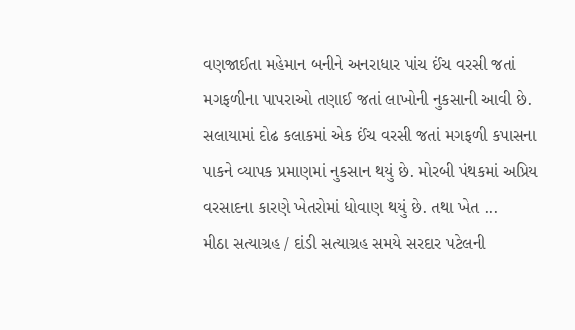વણજાઈતા મહેમાન બનીને અનરાધાર પાંચ ઈંચ વરસી જતાં મગફળીના પાપરાઓ તણાઈ જતાં લાખોની નુકસાની આવી છે. સલાયામાં દોઢ કલાકમાં એક ઈંચ વરસી જતાં મગફળી કપાસના પાકને વ્યાપક પ્રમાણમાં નુકસાન થયું છે. મોરબી પંથકમાં અપ્રિય વરસાદના કારણે ખેતરોમાં ધોવાણ થયું છે. તથા ખેત ...
મીઠા સત્યાગ્રહ / દાંડી સત્યાગ્રહ સમયે સરદાર પટેલની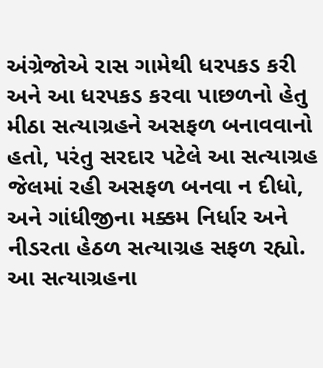અંગ્રેજોએ રાસ ગામેથી ધરપકડ કરી અને આ ધરપકડ કરવા પાછળનો હેતુ મીઠા સત્યાગ્રહને અસફળ બનાવવાનો હતો, પરંતુ સરદાર પટેલે આ સત્યાગ્રહ જેલમાં રહી અસફળ બનવા ન દીધો, અને ગાંધીજીના મક્કમ નિર્ધાર અને નીડરતા હેઠળ સત્યાગ્રહ સફળ રહ્યો. આ સત્યાગ્રહના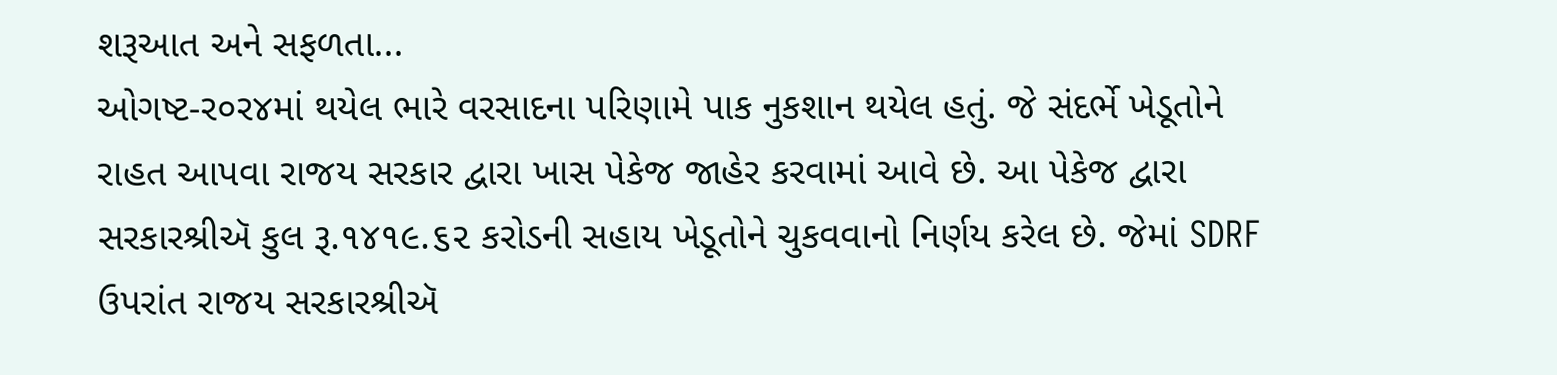શરૂઆત અને સફળતા...
ઓગષ્ટ-ર૦ર૪માં થયેલ ભારે વરસાદના પરિણામે પાક નુકશાન થયેલ હતું. જે સંદર્ભે ખેડૂતોને રાહત આપવા રાજય સરકાર દ્વારા ખાસ પેકેજ જાહેર કરવામાં આવે છે. આ પેકેજ દ્વારા સરકારશ્રીઍ કુલ રૂ.૧૪૧૯.૬૨ કરોડની સહાય ખેડૂતોને ચુકવવાનો નિર્ણય કરેલ છે. જેમાં SDRF ઉપરાંત રાજય સરકારશ્રીઍ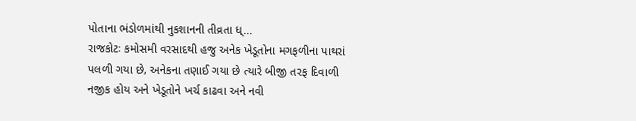પોતાના ભંડોળમાંથી નુકશાનની તીવ્રતા ધ્...
રાજકોટઃ કમોસમી વરસાદથી હજુ અનેક ખેડૂતોના મગફળીના પાથરાં પલળી ગયા છે, અનેકના તણાઈ ગયા છે ત્યારે બીજી તરફ દિવાળી નજીક હોય અને ખેડૂતોને ખર્ચ કાઢવા અને નવી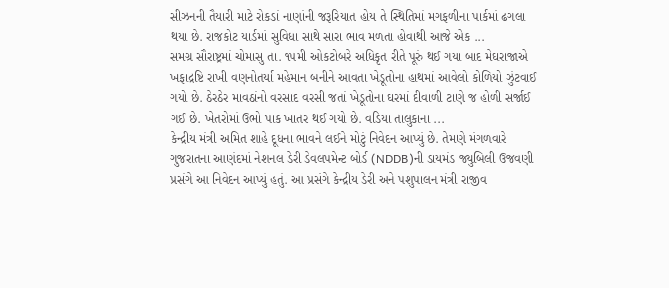સીઝનની તૈયારી માટે રોકડાં નાણાંની જરૂરિયાત હોય તે સ્થિતિમાં મગફળીના પાર્કમાં ઢગલા થયા છે. રાજકોટ યાર્ડમાં સુવિધા સાથે સારા ભાવ મળતા હોવાથી આજે એક ...
સમગ્ર સૌરાષ્ટ્રમાં ચોમાસુ તા. ૧૫મી ઓકટોબરે અધિકૃત રીતે પૂરું થઈ ગયા બાદ મેઘરાજાએ ખફાદ્રષ્ટિ રાખી વણનોતર્યા મહેમાન બનીને આવતા ખેડૂતોના હાથમાં આવેલો કોળિયો ઝુંટવાઈ ગયો છે. ઠેરઠેર માવઠાંનો વરસાદ વરસી જતાં ખેડૂતોના ઘરમાં દીવાળી ટાણે જ હોળી સર્જાઈ ગઈ છે. ખેતરોમાં ઉભો પાક ખાતર થઈ ગયો છે. વડિયા તાલુકાના ...
કેન્દ્રીય મંત્રી અમિત શાહે દૂધના ભાવને લઈને મોટું નિવેદન આપ્યું છે. તેમણે મંગળવારે ગુજરાતના આણંદમાં નેશનલ ડેરી ડેવલપમેન્ટ બોર્ડ (NDDB)ની ડાયમંડ જ્યુબિલી ઉજવણી પ્રસંગે આ નિવેદન આપ્યું હતું. આ પ્રસંગે કેન્દ્રીય ડેરી અને પશુપાલન મંત્રી રાજીવ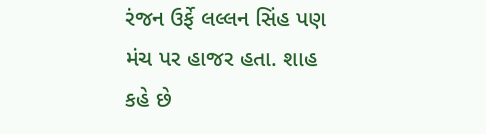રંજન ઉર્ફે લલ્લન સિંહ પણ મંચ પર હાજર હતા. શાહ કહે છે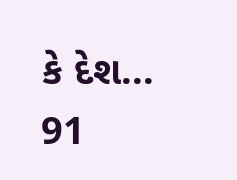કે દેશ...
91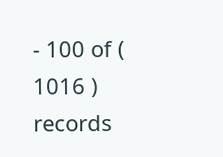- 100 of ( 1016 ) records